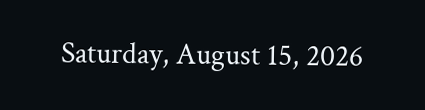Saturday, August 15, 2026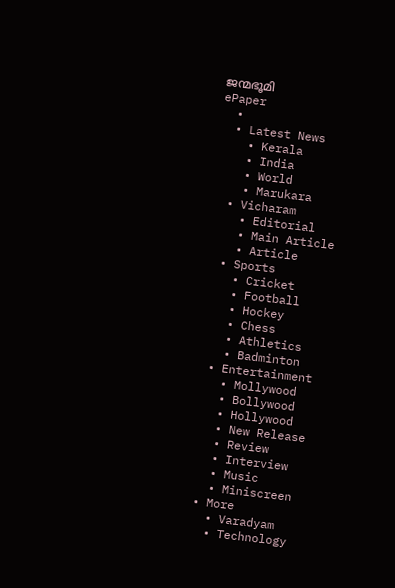ജന്മഭൂമി
ePaper
  •
  • Latest News
    • Kerala
    • India
    • World
    • Marukara
  • Vicharam
    • Editorial
    • Main Article
    • Article
  • Sports
    • Cricket
    • Football
    • Hockey
    • Chess
    • Athletics
    • Badminton
  • Entertainment
    • Mollywood
    • Bollywood
    • Hollywood
    • New Release
    • Review
    • Interview
    • Music
    • Miniscreen
  • More
    • Varadyam
    • Technology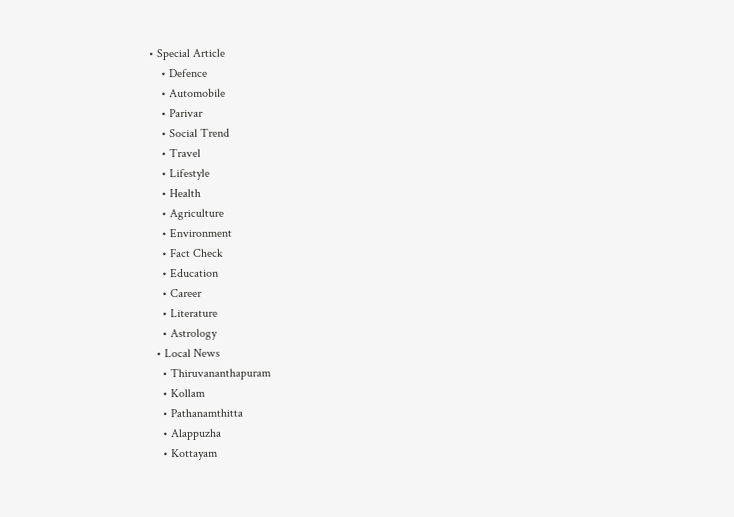• Special Article
    • Defence
    • Automobile
    • Parivar
    • Social Trend
    • Travel
    • Lifestyle
    • Health
    • Agriculture
    • Environment
    • Fact Check
    • Education
    • Career
    • Literature
    • Astrology
  • Local News
    • Thiruvananthapuram
    • Kollam
    • Pathanamthitta
    • Alappuzha
    • Kottayam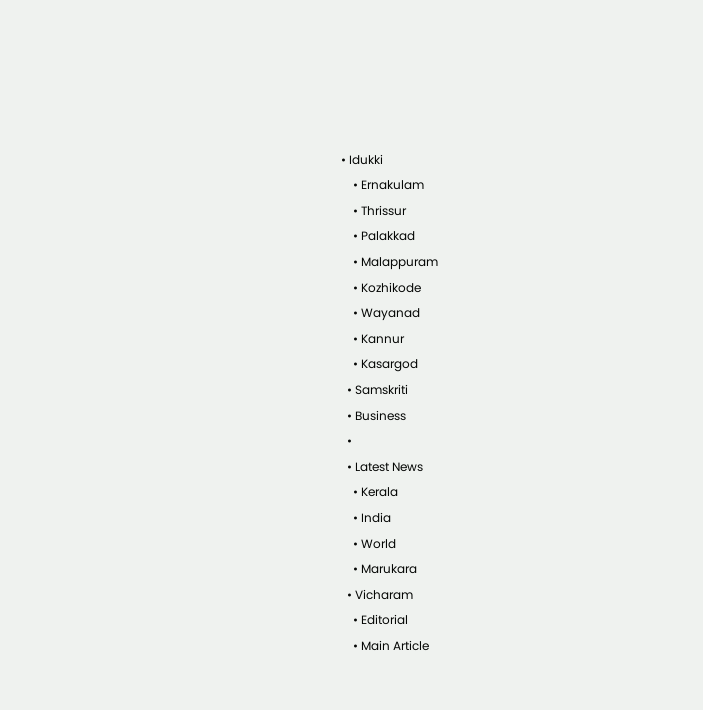• Idukki
    • Ernakulam
    • Thrissur
    • Palakkad
    • Malappuram
    • Kozhikode
    • Wayanad
    • Kannur
    • Kasargod
  • Samskriti
  • Business
  •
  • Latest News
    • Kerala
    • India
    • World
    • Marukara
  • Vicharam
    • Editorial
    • Main Article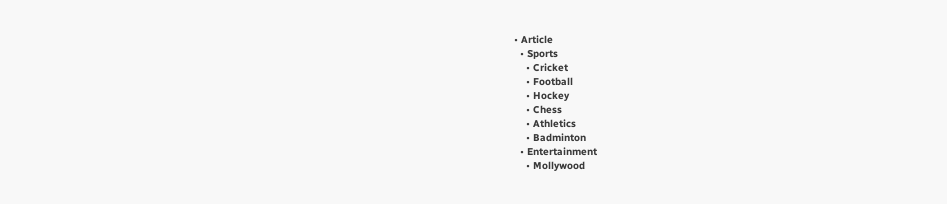• Article
  • Sports
    • Cricket
    • Football
    • Hockey
    • Chess
    • Athletics
    • Badminton
  • Entertainment
    • Mollywood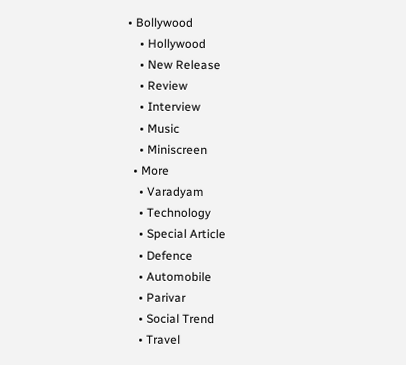• Bollywood
    • Hollywood
    • New Release
    • Review
    • Interview
    • Music
    • Miniscreen
  • More
    • Varadyam
    • Technology
    • Special Article
    • Defence
    • Automobile
    • Parivar
    • Social Trend
    • Travel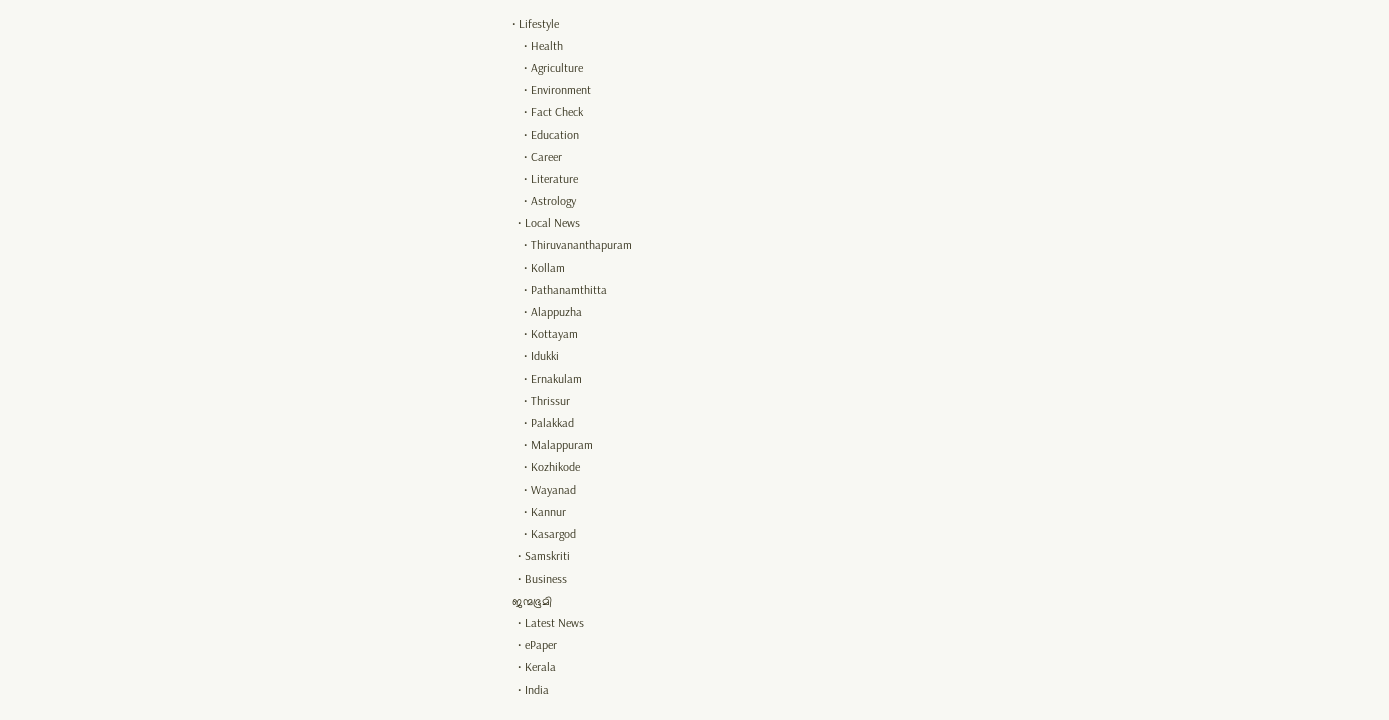• Lifestyle
    • Health
    • Agriculture
    • Environment
    • Fact Check
    • Education
    • Career
    • Literature
    • Astrology
  • Local News
    • Thiruvananthapuram
    • Kollam
    • Pathanamthitta
    • Alappuzha
    • Kottayam
    • Idukki
    • Ernakulam
    • Thrissur
    • Palakkad
    • Malappuram
    • Kozhikode
    • Wayanad
    • Kannur
    • Kasargod
  • Samskriti
  • Business
ജന്മഭൂമി
  • Latest News
  • ePaper
  • Kerala
  • India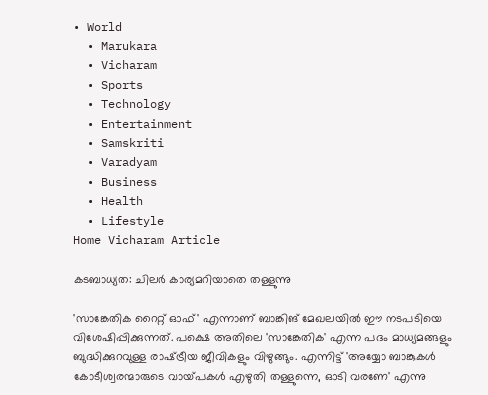• World
  • Marukara
  • Vicharam
  • Sports
  • Technology
  • Entertainment
  • Samskriti
  • Varadyam
  • Business
  • Health
  • Lifestyle
Home Vicharam Article

കടബാധ്യത: ചിലര്‍ കാര്യമറിയാതെ തള്ളുന്നു

'സാങ്കേതിക റൈറ്റ് ഓഫ്' എന്നാണ് ബാങ്കിങ് മേഖലയില്‍ ഈ നടപടിയെ വിശേഷിപ്പിക്കുന്നത്. പക്ഷെ അതിലെ 'സാങ്കേതിക' എന്ന പദം മാധ്യമങ്ങളും ബുദ്ധിക്കുറവുള്ള രാഷ്‌ട്രീയ ജീവികളും വിഴുങ്ങും. എന്നിട്ട് 'അയ്യോ ബാങ്കുകള്‍ കോടീശ്വരന്മാരുടെ വായ്‌പകള്‍ എഴുതി തള്ളുന്നെ, ഓടി വരണേ' എന്നു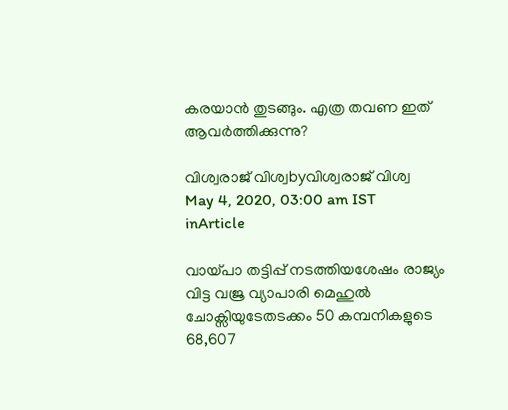കരയാന്‍ തുടങ്ങും. എത്ര തവണ ഇത് ആവര്‍ത്തിക്കുന്നു?

വിശ്വരാജ് വിശ്വbyവിശ്വരാജ് വിശ്വ
May 4, 2020, 03:00 am IST
inArticle

വായ്‌പാ തട്ടിപ്പ് നടത്തിയശേഷം രാജ്യം വിട്ട വജ്ര വ്യാപാരി മെഹുല്‍ ചോക്സിയുടേതടക്കം 50 കമ്പനികളുടെ 68,607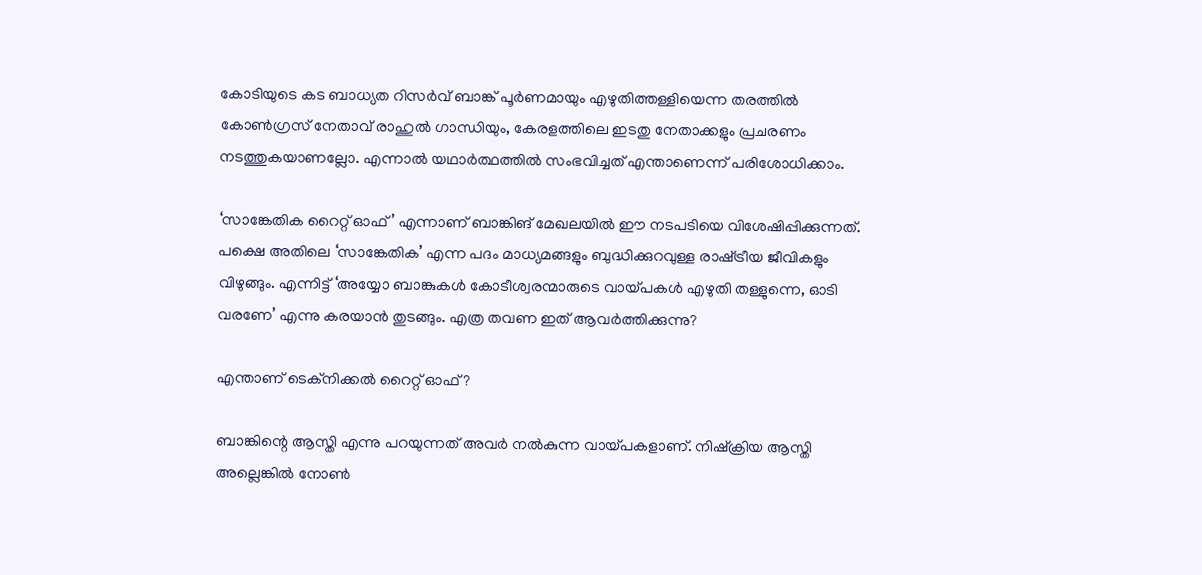കോടിയുടെ കട ബാധ്യത റിസര്‍വ് ബാങ്ക് പൂര്‍ണമായും എഴുതിത്തള്ളിയെന്ന തരത്തില്‍ കോണ്‍ഗ്രസ് നേതാവ് രാഹുല്‍ ഗാന്ധിയും, കേരളത്തിലെ ഇടതു നേതാക്കളും പ്രചരണം നടത്തുകയാണല്ലോ. എന്നാല്‍ യഥാര്‍ത്ഥത്തില്‍ സംഭവിച്ചത് എന്താണെന്ന് പരിശോധിക്കാം.

‘സാങ്കേതിക റൈറ്റ് ഓഫ്’ എന്നാണ് ബാങ്കിങ് മേഖലയില്‍ ഈ നടപടിയെ വിശേഷിപ്പിക്കുന്നത്. പക്ഷെ അതിലെ ‘സാങ്കേതിക’ എന്ന പദം മാധ്യമങ്ങളും ബുദ്ധിക്കുറവുള്ള രാഷ്‌ട്രീയ ജീവികളും വിഴുങ്ങും. എന്നിട്ട് ‘അയ്യോ ബാങ്കുകള്‍ കോടീശ്വരന്മാരുടെ വായ്‌പകള്‍ എഴുതി തള്ളുന്നെ, ഓടി വരണേ’ എന്നു കരയാന്‍ തുടങ്ങും. എത്ര തവണ ഇത് ആവര്‍ത്തിക്കുന്നു?

എന്താണ് ടെക്‌നിക്കല്‍ റൈറ്റ് ഓഫ്?

ബാങ്കിന്റെ ആസ്തി എന്നു പറയുന്നത് അവര്‍ നല്‍കുന്ന വായ്‌പകളാണ്. നിഷ്‌ക്രിയ ആസ്തി അല്ലെങ്കില്‍ നോണ്‍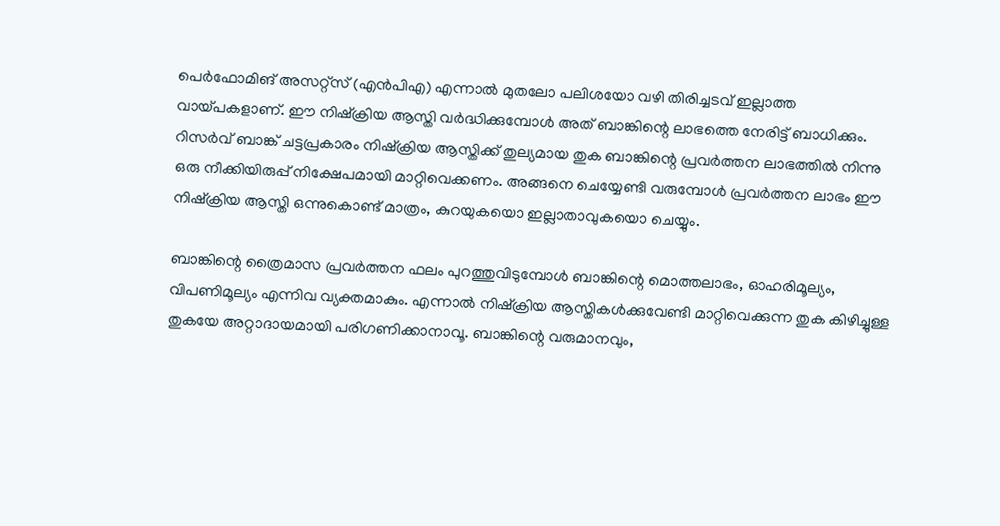പെര്‍ഫോമിങ് അസറ്റ്സ് (എന്‍പിഎ) എന്നാല്‍ മുതലോ പലിശയോ വഴി തിരിച്ചടവ് ഇല്ലാത്ത വായ്‌പകളാണ്. ഈ നിഷ്‌ക്രിയ ആസ്തി വര്‍ദ്ധിക്കുമ്പോള്‍ അത് ബാങ്കിന്റെ ലാഭത്തെ നേരിട്ട് ബാധിക്കും. റിസര്‍വ് ബാങ്ക് ചട്ടപ്രകാരം നിഷ്‌ക്രിയ ആസ്തിക്ക് തുല്യമായ തുക ബാങ്കിന്റെ പ്രവര്‍ത്തന ലാഭത്തില്‍ നിന്നു ഒരു നീക്കിയിരുപ്പ് നിക്ഷേപമായി മാറ്റിവെക്കണം. അങ്ങനെ ചെയ്യേണ്ടി വരുമ്പോള്‍ പ്രവര്‍ത്തന ലാഭം ഈ നിഷ്‌ക്രിയ ആസ്തി ഒന്നുകൊണ്ട് മാത്രം, കുറയുകയൊ ഇല്ലാതാവുകയൊ ചെയ്യും.

ബാങ്കിന്റെ ത്രൈമാസ പ്രവര്‍ത്തന ഫലം പുറത്തുവിടുമ്പോള്‍ ബാങ്കിന്റെ മൊത്തലാഭം, ഓഹരിമൂല്യം, വിപണിമൂല്യം എന്നിവ വ്യക്തമാകും. എന്നാല്‍ നിഷ്‌ക്രിയ ആസ്തികള്‍ക്കുവേണ്ടി മാറ്റിവെക്കുന്ന തുക കിഴിച്ചുള്ള തുകയേ അറ്റാദായമായി പരിഗണിക്കാനാവൂ. ബാങ്കിന്റെ വരുമാനവും,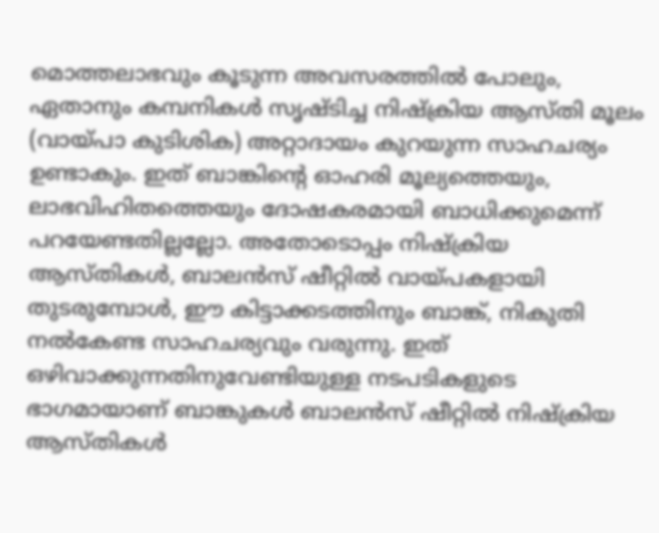മൊത്തലാഭവും കൂടുന്ന അവസരത്തില്‍ പോലും, ഏതാനും കമ്പനികള്‍ സൃഷ്ടിച്ച നിഷ്‌ക്രിയ ആസ്തി മൂലം (വായ്‌പാ കുടിശിക) അറ്റാദായം കുറയുന്ന സാഹചര്യം ഉണ്ടാകും. ഇത് ബാങ്കിന്റെ ഓഹരി മൂല്യത്തെയും, ലാഭവിഹിതത്തെയും ദോഷകരമായി ബാധിക്കുമെന്ന് പറയേണ്ടതില്ലല്ലോ. അതോടൊപ്പം നിഷ്‌ക്രിയ ആസ്തികള്‍, ബാലന്‍സ് ഷീറ്റില്‍ വായ്‌പകളായി തുടരുമ്പോള്‍, ഈ കിട്ടാക്കടത്തിനും ബാങ്ക്, നികുതി നല്‍കേണ്ട സാഹചര്യവും വരുന്നു. ഇത് ഒഴിവാക്കുന്നതിനുവേണ്ടിയുള്ള നടപടികളുടെ ഭാഗമായാണ് ബാങ്കുകള്‍ ബാലന്‍സ് ഷീറ്റില്‍ നിഷ്‌ക്രിയ ആസ്തികള്‍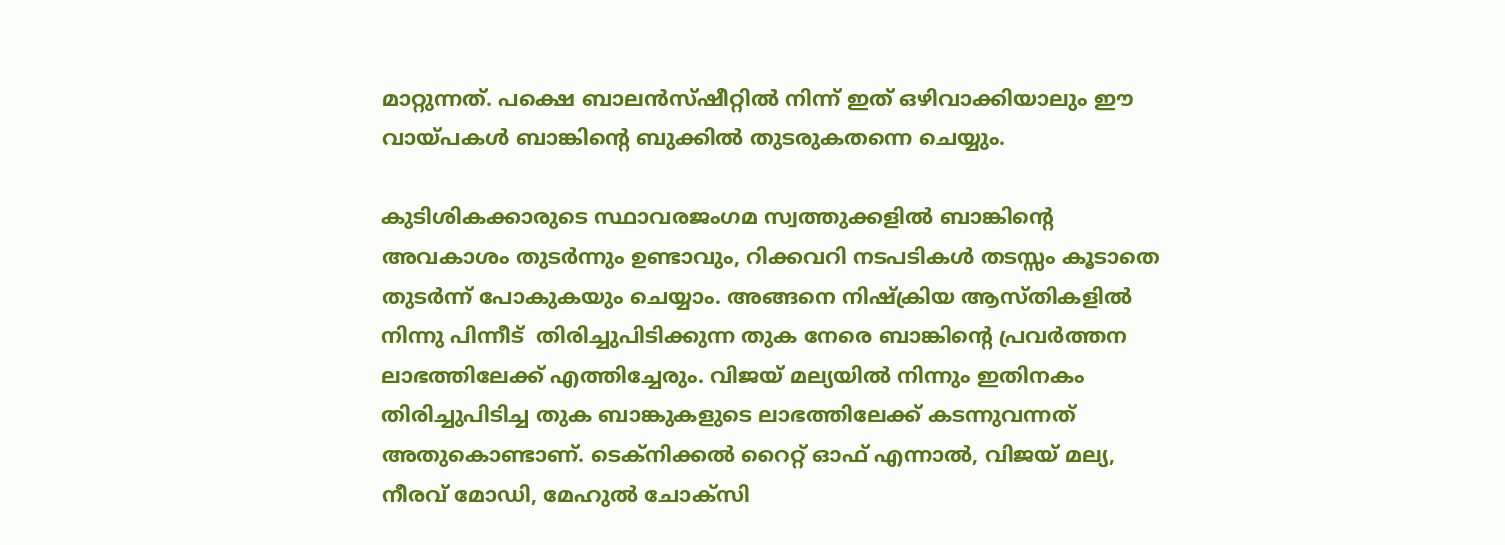മാറ്റുന്നത്. പക്ഷെ ബാലന്‍സ്ഷീറ്റില്‍ നിന്ന് ഇത് ഒഴിവാക്കിയാലും ഈ വായ്‌പകള്‍ ബാങ്കിന്റെ ബുക്കില്‍ തുടരുകതന്നെ ചെയ്യും.

കുടിശികക്കാരുടെ സ്ഥാവരജംഗമ സ്വത്തുക്കളില്‍ ബാങ്കിന്റെ അവകാശം തുടര്‍ന്നും ഉണ്ടാവും, റിക്കവറി നടപടികള്‍ തടസ്സം കൂടാതെ തുടര്‍ന്ന് പോകുകയും ചെയ്യാം. അങ്ങനെ നിഷ്‌ക്രിയ ആസ്തികളില്‍ നിന്നു പിന്നീട്  തിരിച്ചുപിടിക്കുന്ന തുക നേരെ ബാങ്കിന്റെ പ്രവര്‍ത്തന ലാഭത്തിലേക്ക് എത്തിച്ചേരും. വിജയ് മല്യയില്‍ നിന്നും ഇതിനകം തിരിച്ചുപിടിച്ച തുക ബാങ്കുകളുടെ ലാഭത്തിലേക്ക് കടന്നുവന്നത് അതുകൊണ്ടാണ്. ടെക്‌നിക്കല്‍ റൈറ്റ് ഓഫ് എന്നാല്‍, വിജയ് മല്യ, നീരവ് മോഡി, മേഹുല്‍ ചോക്സി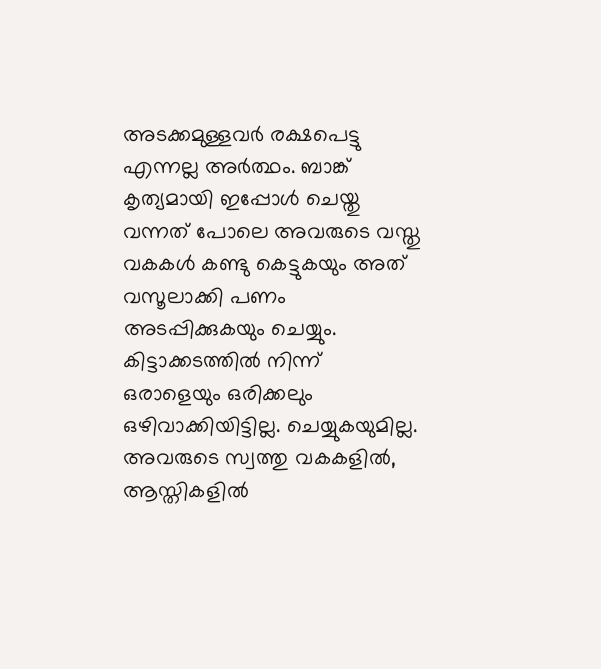അടക്കമുള്ളവര്‍ രക്ഷപെട്ടു എന്നല്ല അര്‍ത്ഥം. ബാങ്ക് കൃത്യമായി ഇപ്പോള്‍ ചെയ്തു വന്നത് പോലെ അവരുടെ വസ്തു വകകള്‍ കണ്ടു കെട്ടുകയും അത് വസൂലാക്കി പണം അടപ്പിക്കുകയും ചെയ്യും. കിട്ടാക്കടത്തില്‍ നിന്ന് ഒരാളെയും ഒരിക്കലും ഒഴിവാക്കിയിട്ടില്ല. ചെയ്യുകയുമില്ല. അവരുടെ സ്വത്തു വകകളില്‍, ആസ്തികളില്‍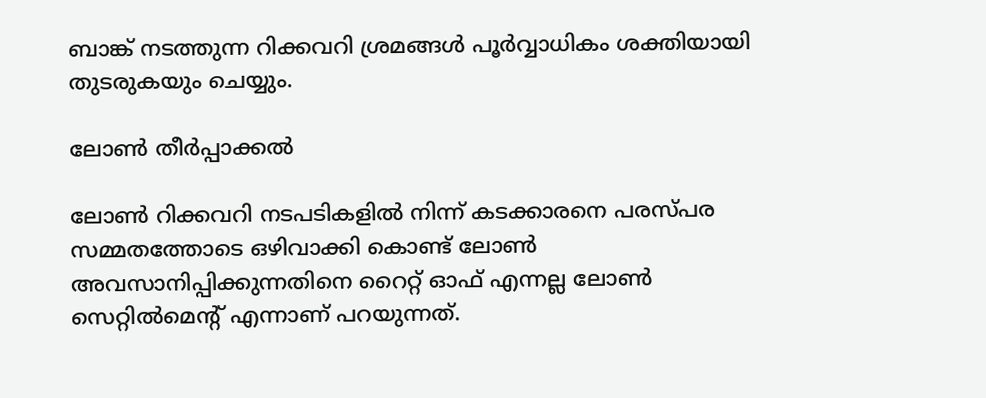ബാങ്ക് നടത്തുന്ന റിക്കവറി ശ്രമങ്ങള്‍ പൂര്‍വ്വാധികം ശക്തിയായി തുടരുകയും ചെയ്യും.

ലോണ്‍ തീര്‍പ്പാക്കല്‍

ലോണ്‍ റിക്കവറി നടപടികളില്‍ നിന്ന് കടക്കാരനെ പരസ്പര സമ്മതത്തോടെ ഒഴിവാക്കി കൊണ്ട് ലോണ്‍ അവസാനിപ്പിക്കുന്നതിനെ റൈറ്റ് ഓഫ് എന്നല്ല ലോണ്‍ സെറ്റില്‍മെന്റ് എന്നാണ് പറയുന്നത്.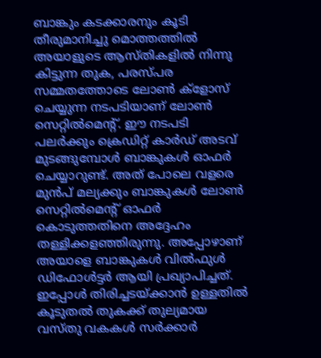ബാങ്കും കടക്കാരനും കൂടി തീരുമാനിച്ചു മൊത്തത്തില്‍ അയാളുടെ ആസ്തികളില്‍ നിന്നു കിട്ടുന്ന തുക, പരസ്പര സമ്മതത്തോടെ ലോണ്‍ ക്‌ളോസ് ചെയ്യുന്ന നടപടിയാണ് ലോണ്‍ സെറ്റില്‍മെന്റ്. ഈ നടപടി പലര്‍ക്കും ക്രെഡിറ്റ് കാര്‍ഡ് അടവ് മുടങ്ങുമ്പോള്‍ ബാങ്കുകള്‍ ഓഫര്‍ ചെയ്യാറുണ്ട്. അത് പോലെ വളരെ മുന്‍പ് മല്യക്കും ബാങ്കുകള്‍ ലോണ്‍ സെറ്റില്‍മെന്റ് ഓഫര്‍ കൊടുത്തതിനെ അദ്ദേഹം തള്ളിക്കളഞ്ഞിരുന്നു. അപ്പോഴാണ് അയാളെ ബാങ്കുകള്‍ വില്‍ഫുള്‍ ഡിഫോള്‍ട്ടര്‍ ആയി പ്രഖ്യാപിച്ചത്. ഇപ്പോള്‍ തിരിച്ചടയ്‌ക്കാന്‍ ഉള്ളതില്‍ കൂടുതല്‍ തുകക്ക് തുല്യമായ വസ്തു വകകള്‍ സര്‍ക്കാര്‍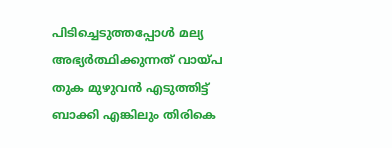പിടിച്ചെടുത്തപ്പോള്‍ മല്യ അഭ്യര്‍ത്ഥിക്കുന്നത് വായ്‌പ തുക മുഴുവന്‍ എടുത്തിട്ട് ബാക്കി എങ്കിലും തിരികെ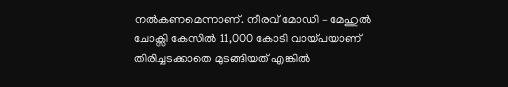നല്‍കണമെന്നാണ്. നീരവ് മോഡി – മേഹുല്‍ ചോക്സി കേസില്‍ 11,000 കോടി വായ്‌പയാണ് തിരിച്ചടക്കാതെ മുടങ്ങിയത് എങ്കില്‍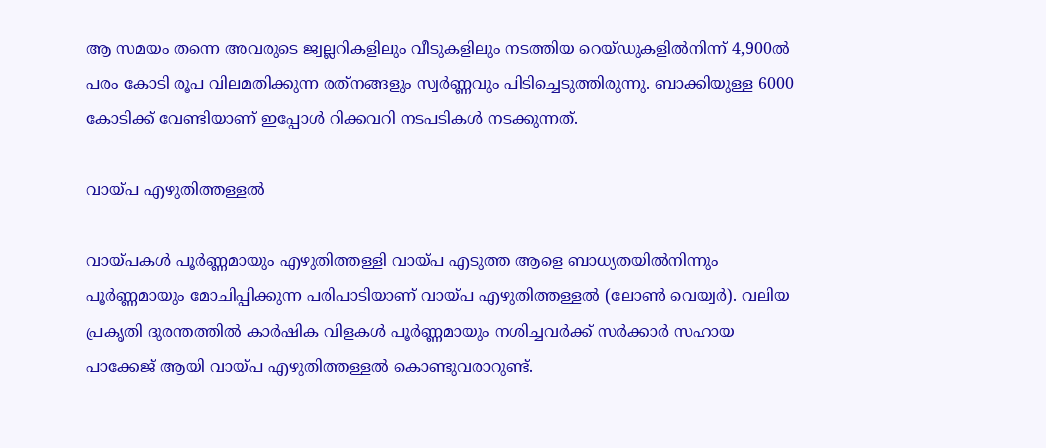ആ സമയം തന്നെ അവരുടെ ജ്വല്ലറികളിലും വീടുകളിലും നടത്തിയ റെയ്ഡുകളില്‍നിന്ന് 4,900ല്‍ പരം കോടി രൂപ വിലമതിക്കുന്ന രത്‌നങ്ങളും സ്വര്‍ണ്ണവും പിടിച്ചെടുത്തിരുന്നു. ബാക്കിയുള്ള 6000 കോടിക്ക് വേണ്ടിയാണ് ഇപ്പോള്‍ റിക്കവറി നടപടികള്‍ നടക്കുന്നത്.

വായ്‌പ എഴുതിത്തള്ളല്‍

വായ്‌പകള്‍ പൂര്‍ണ്ണമായും എഴുതിത്തള്ളി വായ്‌പ എടുത്ത ആളെ ബാധ്യതയില്‍നിന്നും പൂര്‍ണ്ണമായും മോചിപ്പിക്കുന്ന പരിപാടിയാണ് വായ്‌പ എഴുതിത്തള്ളല്‍ (ലോണ്‍ വെയ്വര്‍). വലിയ പ്രകൃതി ദുരന്തത്തില്‍ കാര്‍ഷിക വിളകള്‍ പൂര്‍ണ്ണമായും നശിച്ചവര്‍ക്ക് സര്‍ക്കാര്‍ സഹായ പാക്കേജ് ആയി വായ്‌പ എഴുതിത്തള്ളല്‍ കൊണ്ടുവരാറുണ്ട്.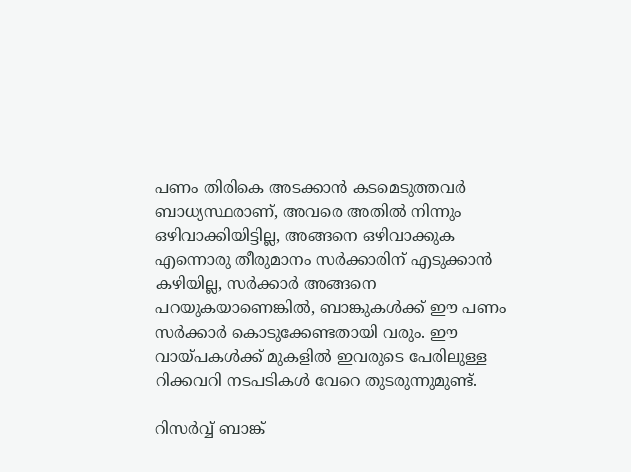പണം തിരികെ അടക്കാന്‍ കടമെടുത്തവര്‍ ബാധ്യസ്ഥരാണ്, അവരെ അതില്‍ നിന്നും ഒഴിവാക്കിയിട്ടില്ല, അങ്ങനെ ഒഴിവാക്കുക എന്നൊരു തീരുമാനം സര്‍ക്കാരിന് എടുക്കാന്‍ കഴിയില്ല, സര്‍ക്കാര്‍ അങ്ങനെ പറയുകയാണെങ്കില്‍, ബാങ്കുകള്‍ക്ക് ഈ പണം സര്‍ക്കാര്‍ കൊടുക്കേണ്ടതായി വരും. ഈ വായ്‌പകള്‍ക്ക് മുകളില്‍ ഇവരുടെ പേരിലുള്ള റിക്കവറി നടപടികള്‍ വേറെ തുടരുന്നുമുണ്ട്.

റിസര്‍വ്വ് ബാങ്ക്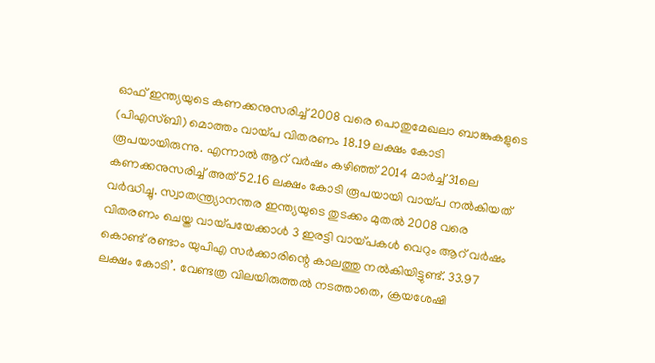ഓഫ് ഇന്ത്യയുടെ കണക്കനുസരിച്ച് 2008 വരെ പൊതുമേഖലാ ബാങ്കുകളുടെ (പിഎസ്ബി) മൊത്തം വായ്‌പ വിതരണം 18.19 ലക്ഷം കോടി രൂപയായിരുന്നു. എന്നാല്‍ ആറ് വര്‍ഷം കഴിഞ്ഞ് 2014 മാര്‍ച്ച് 31ലെ കണക്കനുസരിച്ച് അത് 52.16 ലക്ഷം കോടി രൂപയായി വായ്‌പ നല്‍കിയത് വര്‍ദ്ധിച്ചു. സ്വാതന്ത്ര്യാനന്തര ഇന്ത്യയുടെ തുടക്കം മുതല്‍ 2008 വരെ വിതരണം ചെയ്ത വായ്‌പയേക്കാള്‍ 3 ഇരട്ടി വായ്‌പകള്‍ വെറും ആറ് വര്‍ഷം കൊണ്ട് രണ്ടാം യുപിഎ സര്‍ക്കാരിന്റെ കാലത്തു നല്‍കിയിട്ടുണ്ട്. 33.97 ലക്ഷം കോടി’. വേണ്ടത്ര വിലയിരുത്തല്‍ നടത്താതെ, ക്രയശേഷി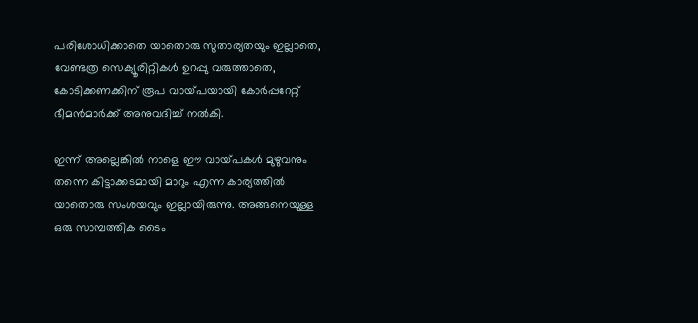പരിശോധിക്കാതെ യാതൊരു സുതാര്യതയും ഇല്ലാതെ, വേണ്ടത്ര സെക്യൂരിറ്റികള്‍ ഉറപ്പു വരുത്താതെ, കോടിക്കണക്കിന് രൂപ വായ്‌പയായി കോര്‍പ്പറേറ്റ് ഭീമന്‍മാര്‍ക്ക് അനുവദിച്ച് നല്‍കി.

ഇന്ന് അല്ലെങ്കില്‍ നാളെ ഈ വായ്‌പകള്‍ മുഴുവനും തന്നെ കിട്ടാക്കടമായി മാറും എന്ന കാര്യത്തില്‍ യാതൊരു സംശയവും ഇല്ലായിരുന്നു. അങ്ങനെയുള്ള ഒരു സാമ്പത്തിക ടൈം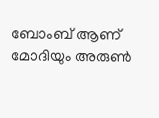ബോംബ് ആണ് മോദിയും അരുണ്‍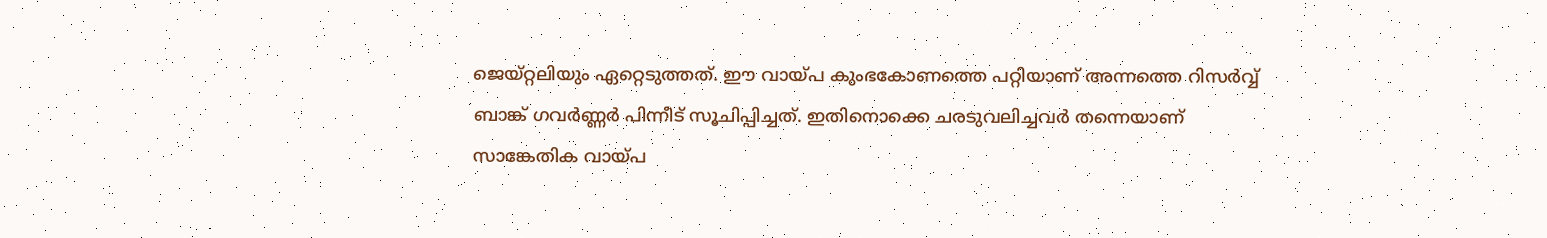ജെയ്റ്റലിയും ഏറ്റെടുത്തത്. ഈ വായ്‌പ കുംഭകോണത്തെ പറ്റിയാണ് അന്നത്തെ റിസര്‍വ്വ് ബാങ്ക് ഗവര്‍ണ്ണര്‍ പിന്നീട് സൂചിപ്പിച്ചത്. ഇതിനൊക്കെ ചരടുവലിച്ചവര്‍ തന്നെയാണ് സാങ്കേതിക വായ്‌പ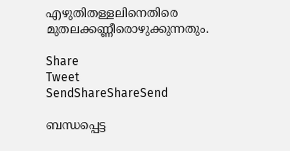എഴുതിതള്ളലിനെതിരെ മുതലക്കണ്ണീരൊഴുക്കുന്നതും.

Share
Tweet
SendShareShareSend

ബന്ധപ്പെട്ട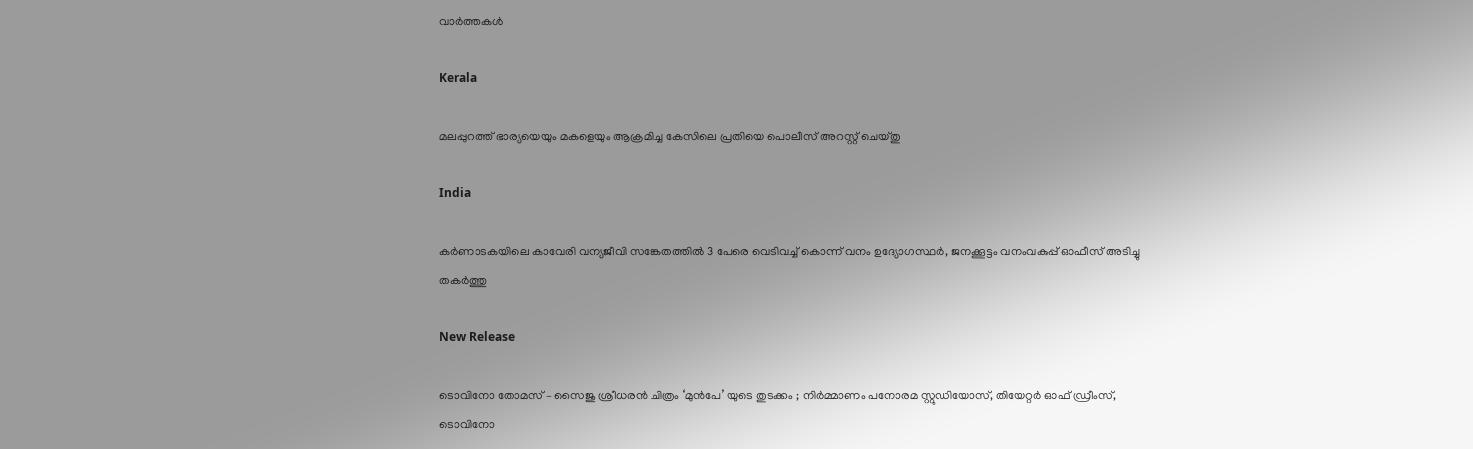വാര്‍ത്തകള്‍

Kerala

മലപ്പുറത്ത് ഭാര്യയെയും മകളെയും ആക്രമിച്ച കേസിലെ പ്രതിയെ പൊലീസ് അറസ്റ്റ് ചെയ്തു

India

കര്‍ണാടകയിലെ കാവേരി വന്യജീവി സങ്കേതത്തില്‍ 3 പേരെ വെടിവച്ച് കൊന്ന് വനം ഉദ്യോഗസ്ഥര്‍, ജനക്കൂട്ടം വനംവകുപ്പ് ഓഫീസ് അടിച്ചു തകര്‍ത്തു

New Release

ടൊവിനോ തോമസ് – സൈജു ശ്രീധരൻ ചിത്രം ‘മുൻപേ’ യുടെ തുടക്കം ; നിർമ്മാണം പനോരമ സ്റ്റുഡിയോസ്, തിയേറ്റർ ഓഫ് ഡ്രീംസ്, ടൊവിനോ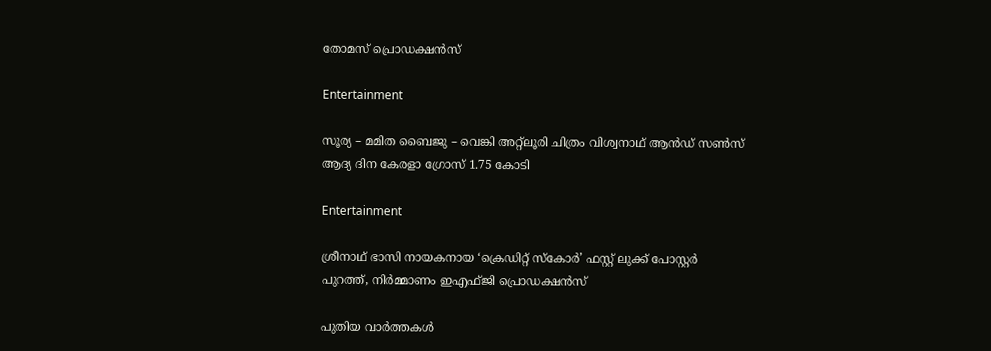തോമസ് പ്രൊഡക്ഷൻസ്

Entertainment

സൂര്യ – മമിത ബൈജു – വെങ്കി അറ്റ്ലൂരി ചിത്രം വിശ്വനാഥ് ആൻഡ് സൺസ് ആദ്യ ദിന കേരളാ ഗ്രോസ് 1.75 കോടി

Entertainment

ശ്രീനാഥ് ഭാസി നായകനായ ‘ക്രെഡിറ്റ് സ്കോർ’ ഫസ്റ്റ് ലുക്ക് പോസ്റ്റർ പുറത്ത്, നിർമ്മാണം ഇഎഫ്ജി പ്രൊഡക്ഷൻസ്

പുതിയ വാര്‍ത്തകള്‍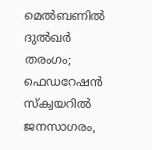മെൽബണിൽ ദുൽഖർ തരംഗം; ഫെഡറേഷൻ സ്ക്വയറിൽ ജനസാഗരം,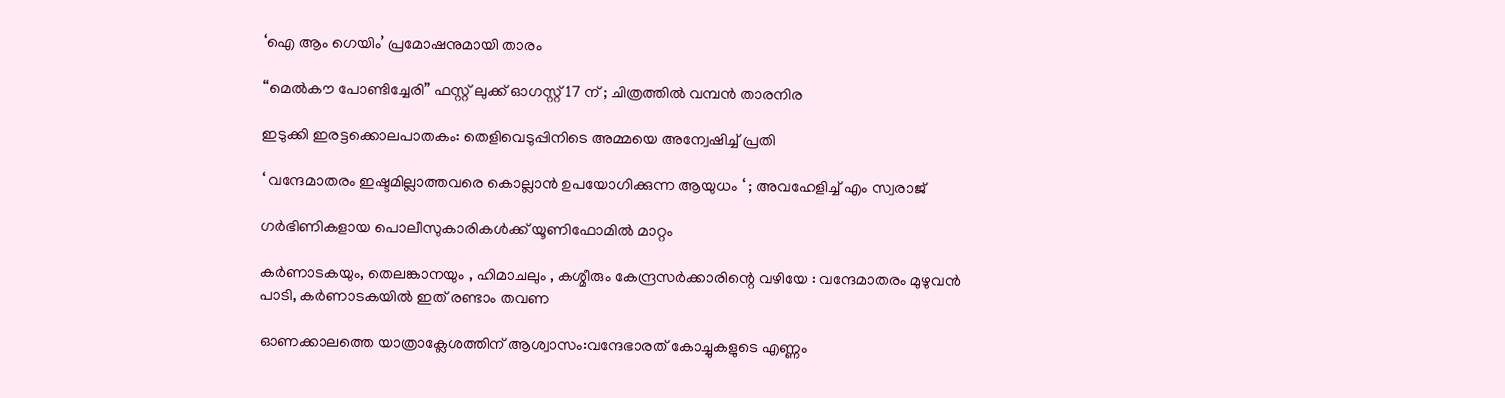‘ഐ ആം ഗെയിം’ പ്രമോഷനുമായി താരം

“മെൽകൗ പോണ്ടിച്ചേരി” ഫസ്റ്റ് ലുക്ക് ഓഗസ്റ്റ് 17 ന് ; ചിത്രത്തിൽ വമ്പൻ താരനിര

ഇടുക്കി ഇരട്ടക്കൊലപാതകം: തെളിവെടുപ്പിനിടെ അമ്മയെ അന്വേഷിച്ച് പ്രതി

‘ വന്ദേമാതരം ഇഷ്ടമില്ലാത്തവരെ കൊല്ലാൻ ഉപയോഗിക്കുന്ന ആയുധം ‘ ; അവഹേളിച്ച് എം സ്വരാജ്

ഗര്‍ഭിണികളായ പൊലീസുകാരികള്‍ക്ക് യൂണിഫോമില്‍ മാറ്റം

കർണാടകയും, തെലങ്കാനയും , ഹിമാചലും , കശ്മീരും കേന്ദ്രസർക്കാരിന്റെ വഴിയേ : വന്ദേമാതരം മുഴുവൻ പാടി, കർണാടകയിൽ ഇത് രണ്ടാം തവണ

ഓണക്കാലത്തെ യാത്രാക്ലേശത്തിന് ആശ്വാസം:വന്ദേഭാരത് കോച്ചുകളുടെ എണ്ണം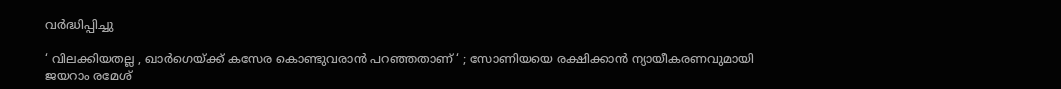വര്‍ദ്ധിപ്പിച്ചു

‘ വിലക്കിയതല്ല , ഖാർഗെയ്‌ക്ക് കസേര കൊണ്ടുവരാൻ പറഞ്ഞതാണ് ‘ ; സോണിയയെ രക്ഷിക്കാൻ ന്യായീകരണവുമായി ജയറാം രമേശ്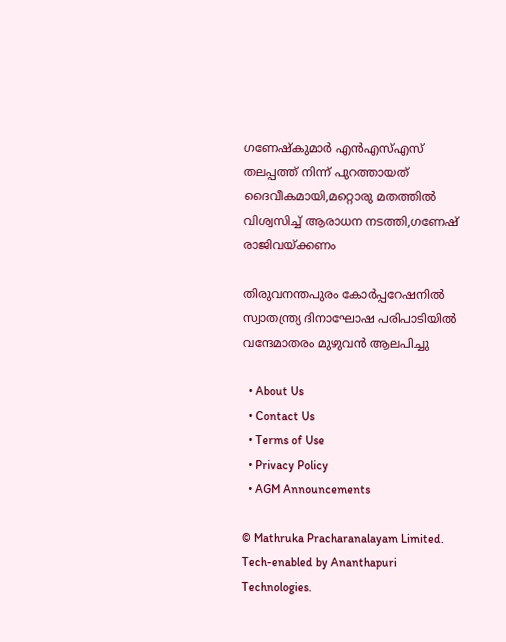ഗണേഷ്‌കുമാര്‍ എന്‍എസ്എസ് തലപ്പത്ത് നിന്ന് പുറത്തായത് ദൈവീകമായി,മറ്റൊരു മതത്തില്‍ വിശ്വസിച്ച് ആരാധന നടത്തി,ഗണേഷ് രാജിവയ്‌ക്കണം

തിരുവനന്തപുരം കോര്‍പ്പറേഷനില്‍ സ്വാതന്ത്ര്യ ദിനാഘോഷ പരിപാടിയില്‍ വന്ദേമാതരം മുഴുവന്‍ ആലപിച്ചു

  • About Us
  • Contact Us
  • Terms of Use
  • Privacy Policy
  • AGM Announcements

© Mathruka Pracharanalayam Limited.
Tech-enabled by Ananthapuri Technologies.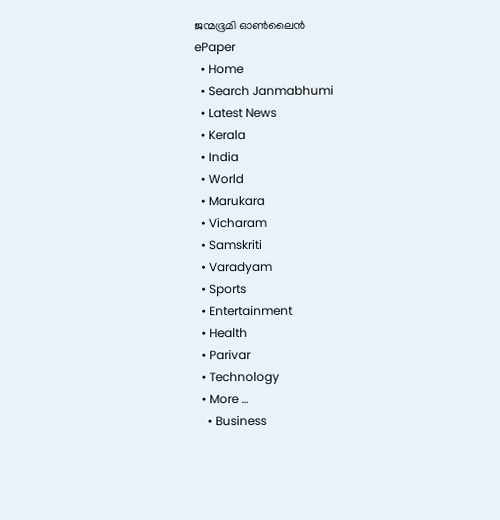ജന്മഭൂമി ഓണ്‍ലൈന്‍
ePaper
  • Home
  • Search Janmabhumi
  • Latest News
  • Kerala
  • India
  • World
  • Marukara
  • Vicharam
  • Samskriti
  • Varadyam
  • Sports
  • Entertainment
  • Health
  • Parivar
  • Technology
  • More …
    • Business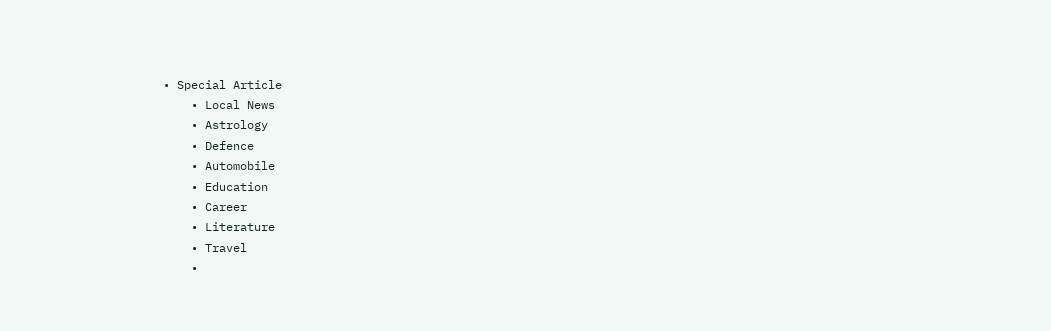• Special Article
    • Local News
    • Astrology
    • Defence
    • Automobile
    • Education
    • Career
    • Literature
    • Travel
    •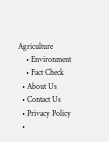Agriculture
    • Environment
    • Fact Check
  • About Us
  • Contact Us
  • Privacy Policy
  •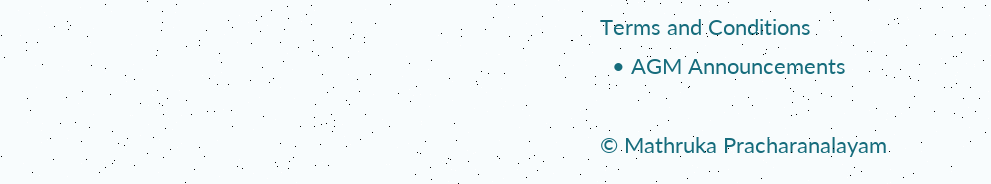Terms and Conditions
  • AGM Announcements

© Mathruka Pracharanalayam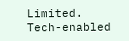Limited.
Tech-enabled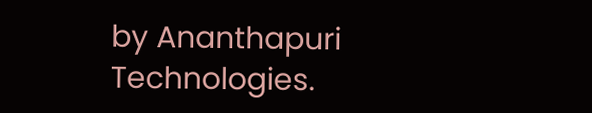by Ananthapuri Technologies.